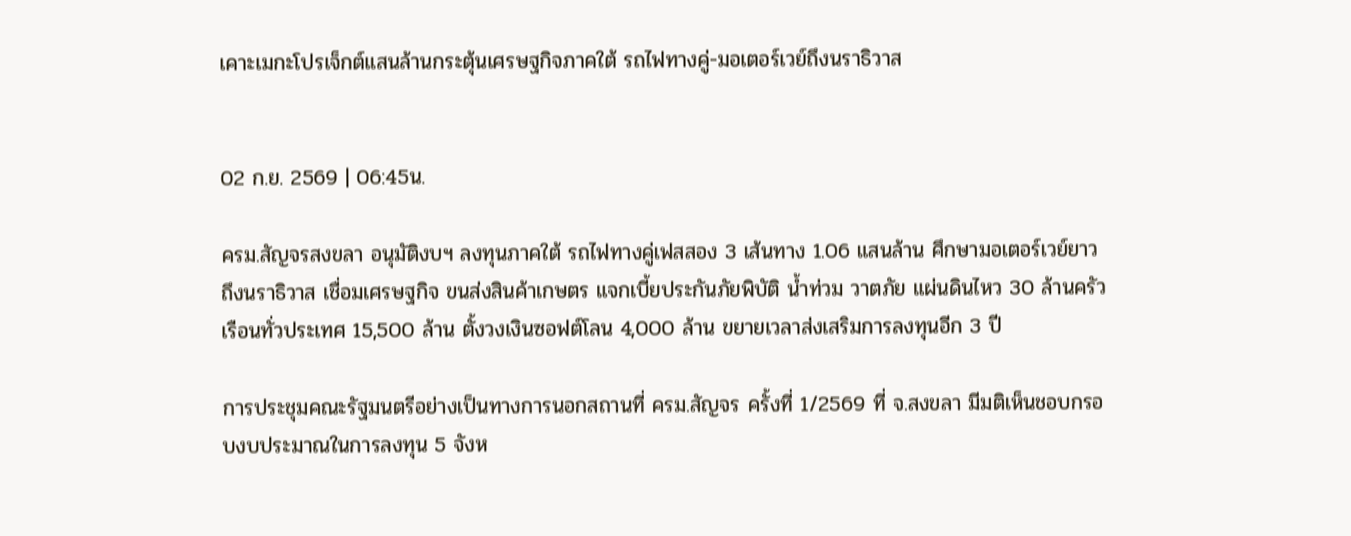เคาะเมกะโปรเจ็กต์แสนล้านกระตุ้นเศรษฐกิจภาคใต้ รถไฟทางคู่-มอเตอร์เวย์ถึงนราธิวาส


02 ก.ย. 2569 | 06:45น.

ครม.สัญจรสงขลา อนุมัติงบฯ ลงทุนภาคใต้ รถไฟทางคู่เฟสสอง 3 เส้นทาง 1.06 แสนล้าน ศึกษามอเตอร์เวย์ยาวถึงนราธิวาส เชื่อมเศรษฐกิจ ขนส่งสินค้าเกษตร แจกเบี้ยประกันภัยพิบัติ น้ำท่วม วาตภัย แผ่นดินไหว 30 ล้านครัวเรือนทั่วประเทศ 15,500 ล้าน ตั้งวงเงินซอฟต์โลน 4,000 ล้าน ขยายเวลาส่งเสริมการลงทุนอีก 3 ปี

การประชุมคณะรัฐมนตรีอย่างเป็นทางการนอกสถานที่ ครม.สัญจร ครั้งที่ 1/2569 ที่ จ.สงขลา มีมติเห็นชอบกรอบงบประมาณในการลงทุน 5 จังห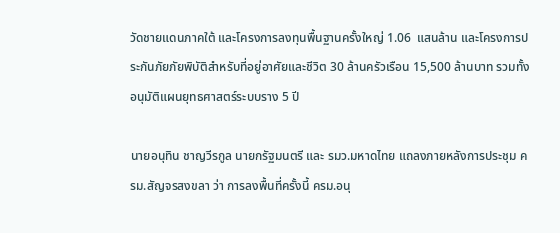วัดชายแดนภาคใต้ และโครงการลงทุนพื้นฐานครั้งใหญ่ 1.06  แสนล้าน และโครงการประกันภัยภัยพิบัติสำหรับที่อยู่อาศัยและชีวิต 30 ล้านครัวเรือน 15,500 ล้านบาท รวมทั้งอนุมัติแผนยุทธศาสตร์ระบบราง 5 ปี

นายอนุทิน ชาญวีรกูล นายกรัฐมนตรี และ รมว.มหาดไทย แถลงภายหลังการประชุม ครม.สัญจรสงขลา ว่า การลงพื้นที่ครั้งนี้ ครม.อนุ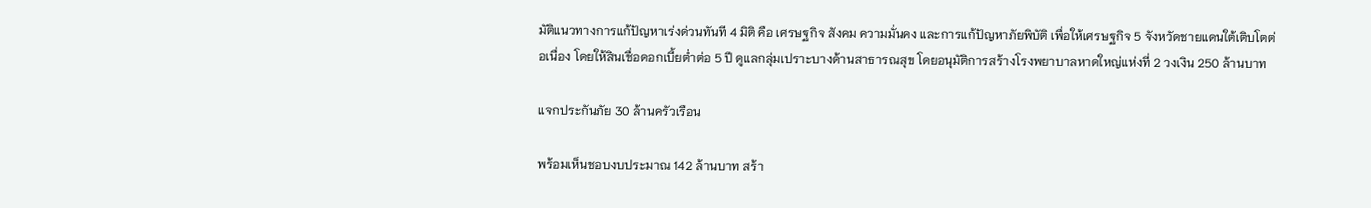มัติแนวทางการแก้ปัญหาเร่งด่วนทันที 4 มิติ คือ เศรษฐกิจ สังคม ความมั่นคง และการแก้ปัญหาภัยพิบัติ เพื่อให้เศรษฐกิจ 5 จังหวัดชายแดนใต้เติบโตต่อเนื่อง โดยให้สินเชื่อดอกเบี้ยต่ำต่อ 5 ปี ดูแลกลุ่มเปราะบางด้านสาธารณสุข โดยอนุมัติการสร้างโรงพยาบาลหาดใหญ่แห่งที่ 2 วงเงิน 250 ล้านบาท

แจกประกันภัย 30 ล้านครัวเรือน

พร้อมเห็นชอบงบประมาณ 142 ล้านบาท สร้า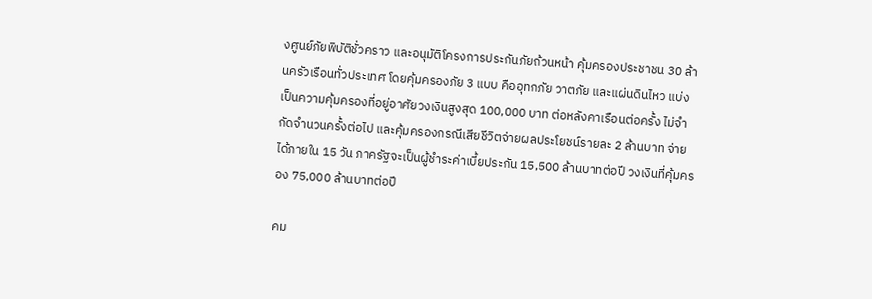งศูนย์ภัยพิบัติชั่วคราว และอนุมัติโครงการประกันภัยถ้วนหน้า คุ้มครองประชาชน 30 ล้านครัวเรือนทั่วประเทศ โดยคุ้มครองภัย 3 แบบ คืออุทกภัย วาตภัย และแผ่นดินไหว แบ่งเป็นความคุ้มครองที่อยู่อาศัยวงเงินสูงสุด 100,000 บาท ต่อหลังคาเรือนต่อครั้ง ไม่จำกัดจำนวนครั้งต่อไป และคุ้มครองกรณีเสียชีวิตจ่ายผลประโยชน์รายละ 2 ล้านบาท จ่ายได้ภายใน 15 วัน ภาครัฐจะเป็นผู้ชำระค่าเบี้ยประกัน 15,500 ล้านบาทต่อปี วงเงินที่คุ้มครอง 75,000 ล้านบาทต่อปี

คม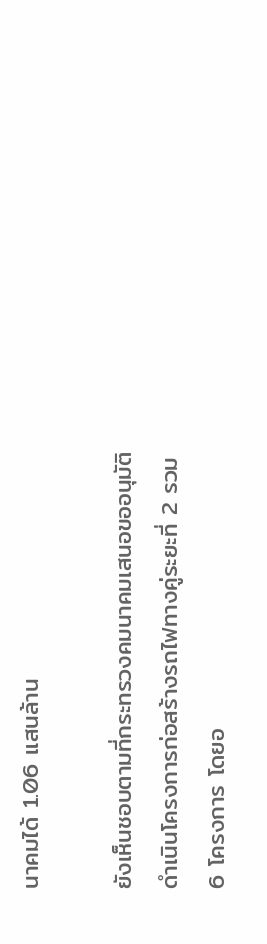นาคมได้ 1.06 แสนล้าน

ยังเห็นชอบตามที่กระทรวงคมนาคมเสนอขออนุมัติดำเนินโครงการก่อสร้างรถไฟทางคู่ระยะที่ 2 รวม 6 โครงการ โดยอ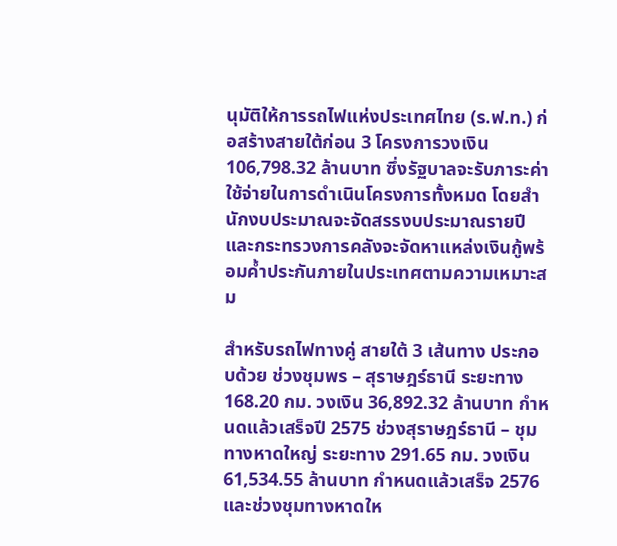นุมัติให้การรถไฟแห่งประเทศไทย (ร.ฟ.ท.) ก่อสร้างสายใต้ก่อน 3 โครงการวงเงิน 106,798.32 ล้านบาท ซึ่งรัฐบาลจะรับภาระค่าใช้จ่ายในการดำเนินโครงการทั้งหมด โดยสำนักงบประมาณจะจัดสรรงบประมาณรายปี และกระทรวงการคลังจะจัดหาแหล่งเงินกู้พร้อมค้ำประกันภายในประเทศตามความเหมาะสม

สำหรับรถไฟทางคู่ สายใต้ 3 เส้นทาง ประกอบด้วย ช่วงชุมพร – สุราษฎร์ธานี ระยะทาง 168.20 กม. วงเงิน 36,892.32 ล้านบาท กำหนดแล้วเสร็จปี 2575 ช่วงสุราษฎร์ธานี – ชุมทางหาดใหญ่ ระยะทาง 291.65 กม. วงเงิน 61,534.55 ล้านบาท กำหนดแล้วเสร็จ 2576 และช่วงชุมทางหาดให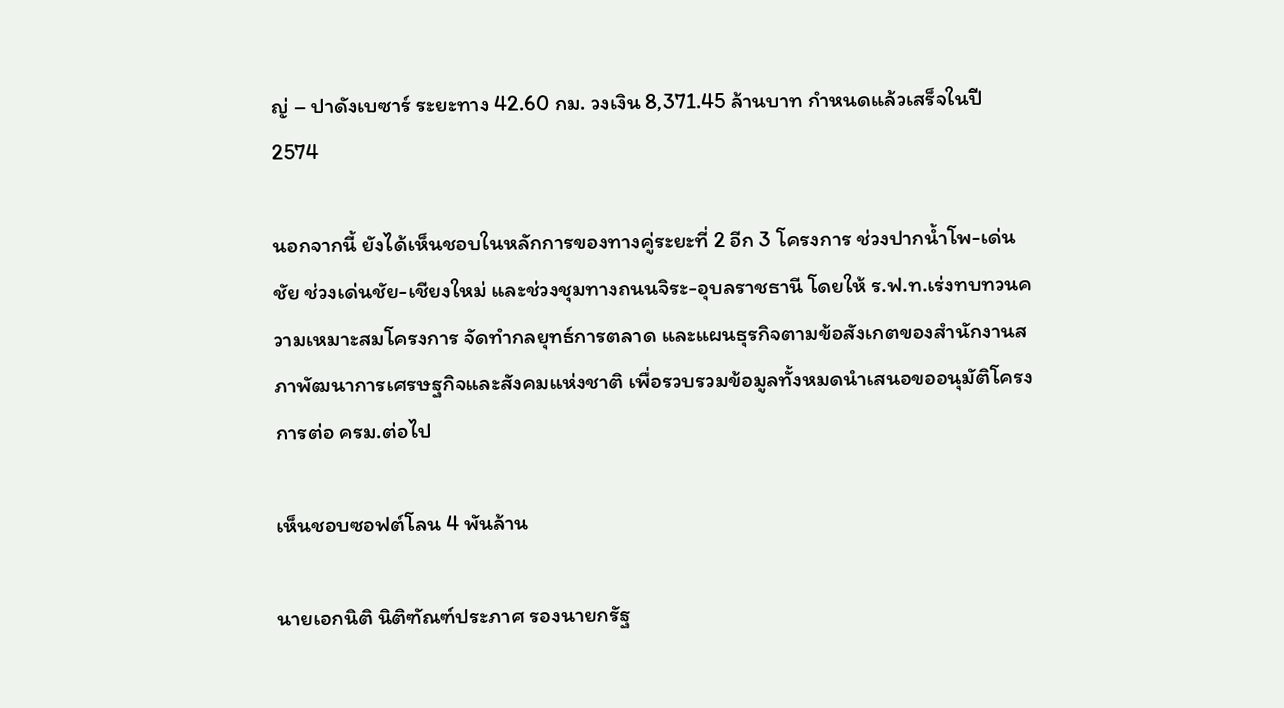ญ่ – ปาดังเบซาร์ ระยะทาง 42.60 กม. วงเงิน 8,371.45 ล้านบาท กำหนดแล้วเสร็จในปี 2574

นอกจากนี้ ยังได้เห็นชอบในหลักการของทางคู่ระยะที่ 2 อีก 3 โครงการ ช่วงปากน้ำโพ-เด่นชัย ช่วงเด่นชัย-เชียงใหม่ และช่วงชุมทางถนนจิระ-อุบลราชธานี โดยให้ ร.ฟ.ท.เร่งทบทวนความเหมาะสมโครงการ จัดทำกลยุทธ์การตลาด และแผนธุรกิจตามข้อสังเกตของสำนักงานสภาพัฒนาการเศรษฐกิจและสังคมแห่งชาติ เพื่อรวบรวมข้อมูลทั้งหมดนำเสนอขออนุมัติโครงการต่อ ครม.ต่อไป

เห็นชอบซอฟต์โลน 4 พันล้าน

นายเอกนิติ นิติฑัณฑ์ประภาศ รองนายกรัฐ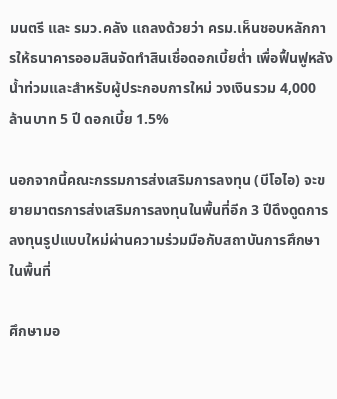มนตรี และ รมว.คลัง แถลงด้วยว่า ครม.เห็นชอบหลักการให้ธนาคารออมสินจัดทำสินเชื่อดอกเบี้ยต่ำ เพื่อฟื้นฟูหลังน้ำท่วมและสำหรับผู้ประกอบการใหม่ วงเงินรวม 4,000 ล้านบาท 5 ปี ดอกเบี้ย 1.5%

นอกจากนี้คณะกรรมการส่งเสริมการลงทุน (บีโอไอ) จะขยายมาตรการส่งเสริมการลงทุนในพื้นที่อีก 3 ปีดึงดูดการลงทุนรูปแบบใหม่ผ่านความร่วมมือกับสถาบันการศึกษาในพื้นที่

ศึกษามอ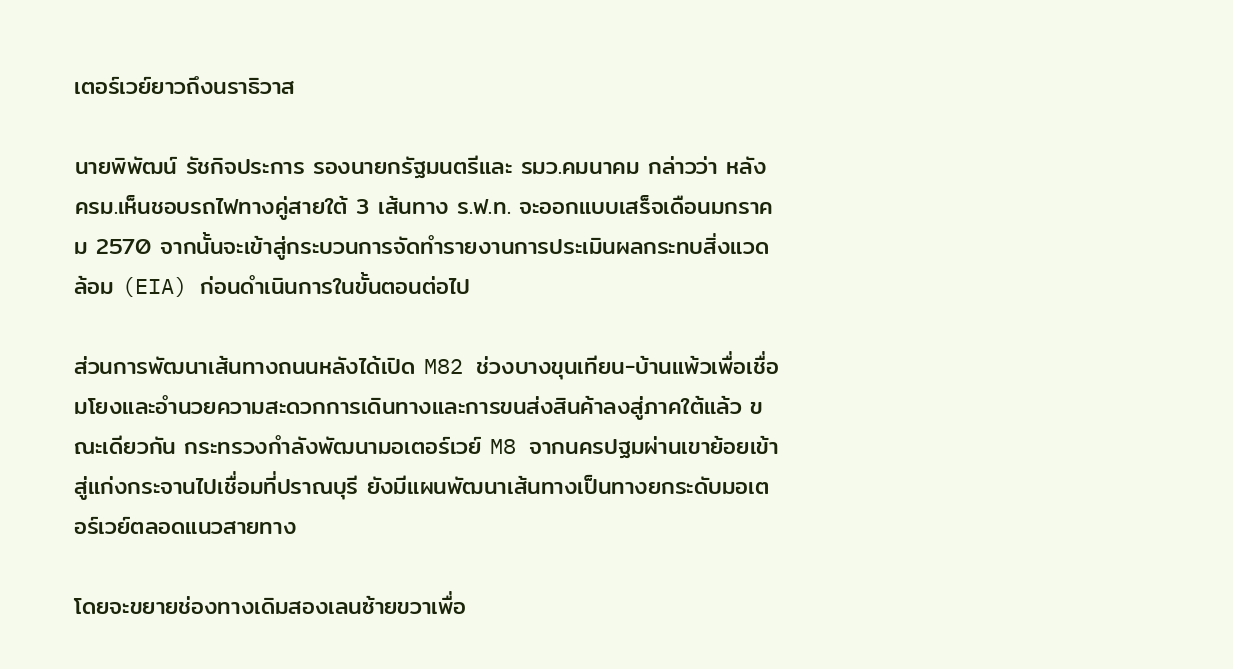เตอร์เวย์ยาวถึงนราธิวาส

นายพิพัฒน์ รัชกิจประการ รองนายกรัฐมนตรีและ รมว.คมนาคม กล่าวว่า หลัง ครม.เห็นชอบรถไฟทางคู่สายใต้ 3 เส้นทาง ร.ฟ.ท. จะออกแบบเสร็จเดือนมกราคม 2570 จากนั้นจะเข้าสู่กระบวนการจัดทำรายงานการประเมินผลกระทบสิ่งแวดล้อม (EIA) ก่อนดำเนินการในขั้นตอนต่อไป

ส่วนการพัฒนาเส้นทางถนนหลังได้เปิด M82 ช่วงบางขุนเทียน-บ้านแพ้วเพื่อเชื่อมโยงและอำนวยความสะดวกการเดินทางและการขนส่งสินค้าลงสู่ภาคใต้แล้ว ขณะเดียวกัน กระทรวงกำลังพัฒนามอเตอร์เวย์ M8 จากนครปฐมผ่านเขาย้อยเข้าสู่แก่งกระจานไปเชื่อมที่ปราณบุรี ยังมีแผนพัฒนาเส้นทางเป็นทางยกระดับมอเตอร์เวย์ตลอดแนวสายทาง

โดยจะขยายช่องทางเดิมสองเลนซ้ายขวาเพื่อ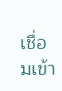เชื่อมเข้า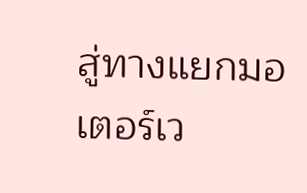สู่ทางแยกมอเตอร์เว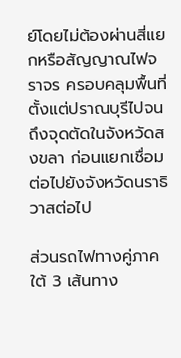ย์โดยไม่ต้องผ่านสี่แยกหรือสัญญาณไฟจราจร ครอบคลุมพื้นที่ตั้งแต่ปราณบุรีไปจนถึงจุดตัดในจังหวัดสงขลา ก่อนแยกเชื่อมต่อไปยังจังหวัดนราธิวาสต่อไป

ส่วนรถไฟทางคู่ภาคใต้ 3 เส้นทาง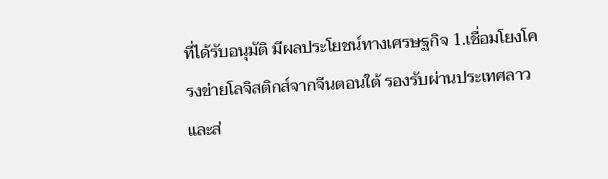ที่ได้รับอนุมัติ มีผลประโยชน์ทางเศรษฐกิจ 1.เชื่อมโยงโครงข่ายโลจิสติกส์จากจีนตอนใต้ รองรับผ่านประเทศลาว และส่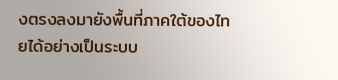งตรงลงมายังพื้นที่ภาคใต้ของไทยได้อย่างเป็นระบบ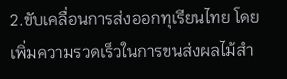2.ขับเคลื่อนการส่งออกทุเรียนไทย โดยเพิ่มความรวดเร็วในการขนส่งผลไม้สำ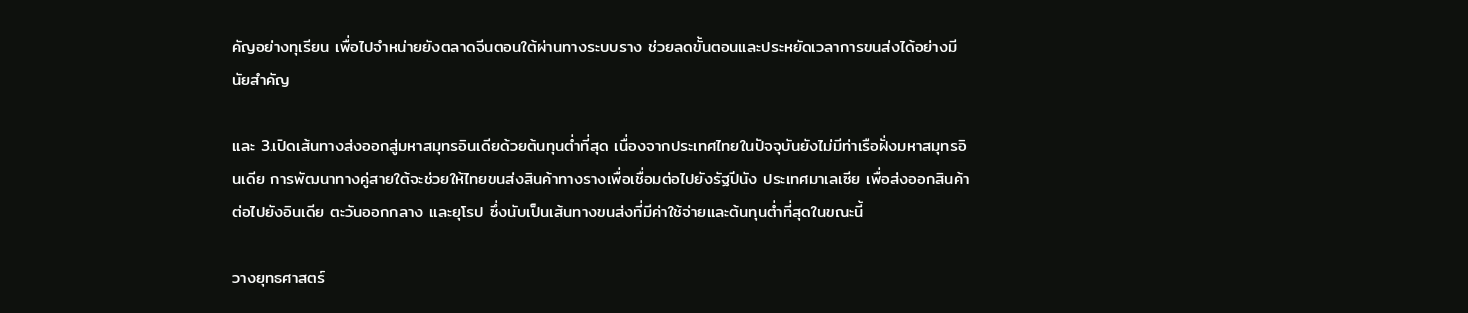คัญอย่างทุเรียน เพื่อไปจำหน่ายยังตลาดจีนตอนใต้ผ่านทางระบบราง ช่วยลดขั้นตอนและประหยัดเวลาการขนส่งได้อย่างมีนัยสำคัญ

และ 3.เปิดเส้นทางส่งออกสู่มหาสมุทรอินเดียด้วยต้นทุนต่ำที่สุด เนื่องจากประเทศไทยในปัจจุบันยังไม่มีท่าเรือฝั่งมหาสมุทรอินเดีย การพัฒนาทางคู่สายใต้จะช่วยให้ไทยขนส่งสินค้าทางรางเพื่อเชื่อมต่อไปยังรัฐปีนัง ประเทศมาเลเซีย เพื่อส่งออกสินค้าต่อไปยังอินเดีย ตะวันออกกลาง และยุโรป ซึ่งนับเป็นเส้นทางขนส่งที่มีค่าใช้จ่ายและต้นทุนต่ำที่สุดในขณะนี้

วางยุทธศาสตร์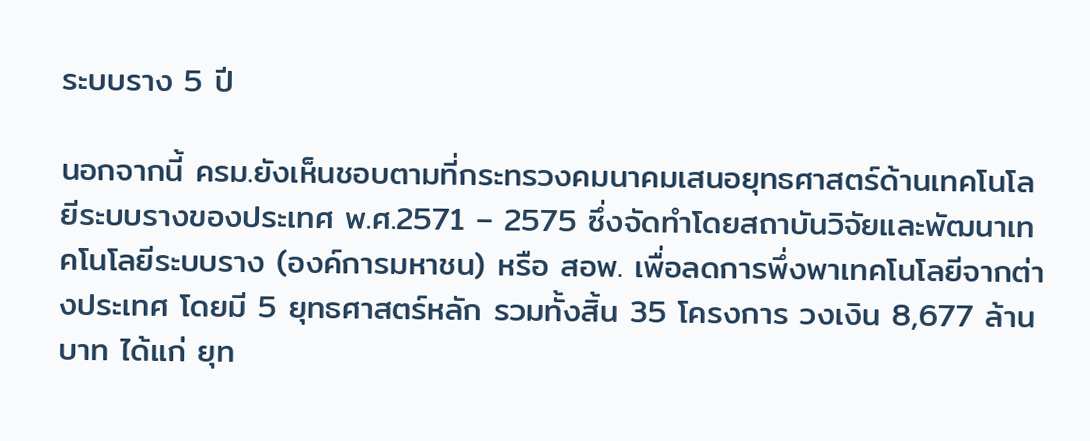ระบบราง 5 ปี

นอกจากนี้ ครม.ยังเห็นชอบตามที่กระทรวงคมนาคมเสนอยุทธศาสตร์ด้านเทคโนโลยีระบบรางของประเทศ พ.ศ.2571 – 2575 ซึ่งจัดทำโดยสถาบันวิจัยและพัฒนาเทคโนโลยีระบบราง (องค์การมหาชน) หรือ สอพ. เพื่อลดการพึ่งพาเทคโนโลยีจากต่างประเทศ โดยมี 5 ยุทธศาสตร์หลัก รวมทั้งสิ้น 35 โครงการ วงเงิน 8,677 ล้านบาท ได้แก่ ยุท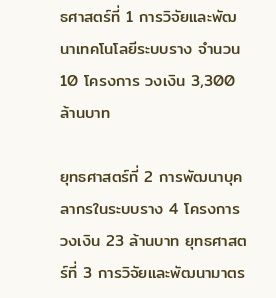ธศาสตร์ที่ 1 การวิจัยและพัฒนาเทคโนโลยีระบบราง จำนวน 10 โครงการ วงเงิน 3,300 ล้านบาท

ยุทธศาสตร์ที่ 2 การพัฒนาบุคลากรในระบบราง 4 โครงการ วงเงิน 23 ล้านบาท ยุทธศาสตร์ที่ 3 การวิจัยและพัฒนามาตร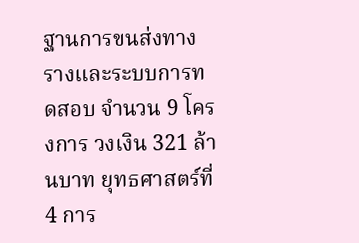ฐานการขนส่งทางรางและระบบการทดสอบ จำนวน 9 โครงการ วงเงิน 321 ล้านบาท ยุทธศาสตร์ที่ 4 การ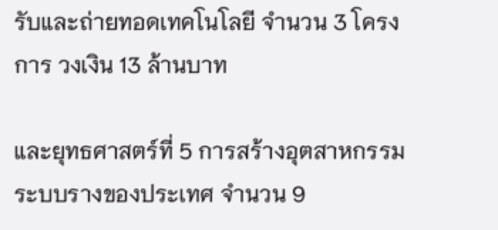รับและถ่ายทอดเทคโนโลยี จำนวน 3 โครงการ วงเงิน 13 ล้านบาท

และยุทธศาสตร์ที่ 5 การสร้างอุตสาหกรรมระบบรางของประเทศ จำนวน 9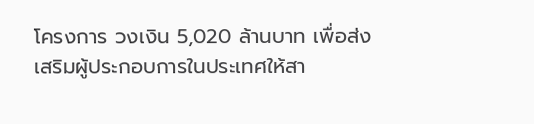โครงการ วงเงิน 5,020 ล้านบาท เพื่อส่งเสริมผู้ประกอบการในประเทศให้สา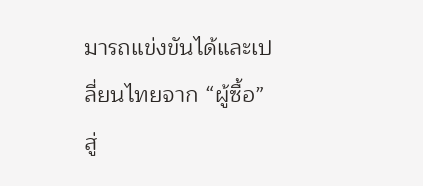มารถแข่งขันได้และเปลี่ยนไทยจาก “ผู้ซื้อ” สู่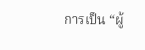การเป็น “ผู้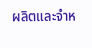ผลิตและจำห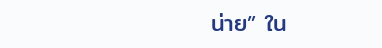น่าย” ใน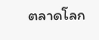ตลาดโลก